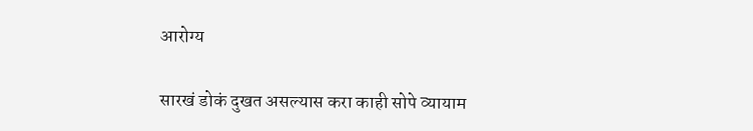आरोग्य

सारखं डोकं दुखत असल्यास करा काही सोपे व्यायाम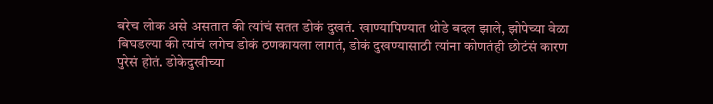बरेच लोक असे असतात की त्यांचं सतत डोकं दुखतं. खाण्यापिण्यात थोडे बदल झाले, झोपेच्या वेळा बिघडल्या की त्यांचं लगेच डोकं ठणकायला लागतं, डोकं दुखण्यासाठी त्यांना कोणतंही छोटंसं कारण पुरेसं होतं. डोकेदुखीच्या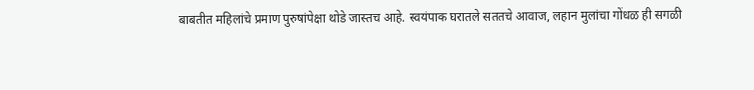बाबतीत महिलांचे प्रमाण पुरुषांपेक्षा थोडे जास्तच आहे. स्वयंपाक घरातले सततचे आवाज, लहान मुलांचा गोंधळ ही सगळी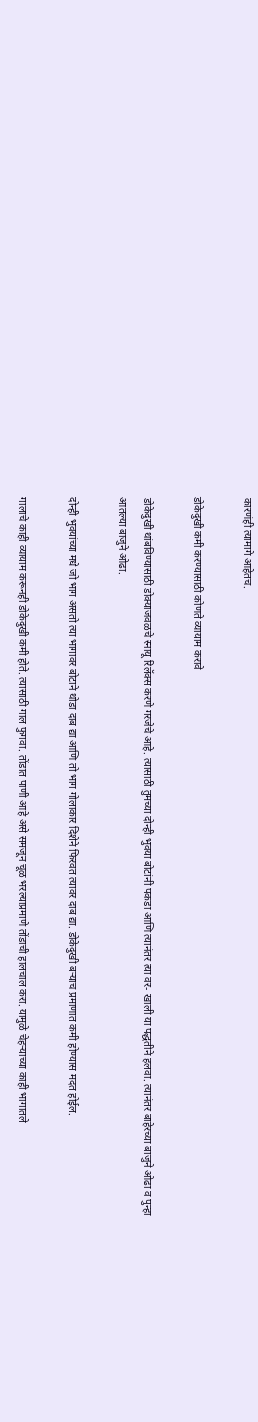कारणंही त्यामागे आहेतच.

डोकेदुखी कमी करण्यासाठी कोणते व्यायाम करावे

डोकेदुखी थांबविण्यासाठी डोक्याजवळचे स्नायू रिलॅक्स करणे गरजेचे आहे. त्यासाठी तुमच्या दोन्ही भुवया बोटांनी पकडा आणि त्यानंतर त्या वर- खाली या पद्धतीने हलवा. त्यानंतर बाहेरच्या बाजुने ओढा व पुन्हा आतल्या बाजुने ओढा.

दोन्ही भुवयांच्या मधे जो भाग असतो त्या भागावर बोटाने थोडा दाब द्या आणि तो भाग गोलाकार दिशेने फिरवत त्यावर दाब द्या. डोकेदुखी बऱ्याच प्रमाणात कमी होण्यास मदत होईल.

गालाचे काही व्यायाम करूनही डोकेदुखी कमी होते. त्यासाठी गाल फुगवा. तोंडात पाणी आहे असे समजून चूळ भरल्याप्रमाणे तोंडाची हालचाल करा. यामुळे चेहऱ्याच्या काही भागातले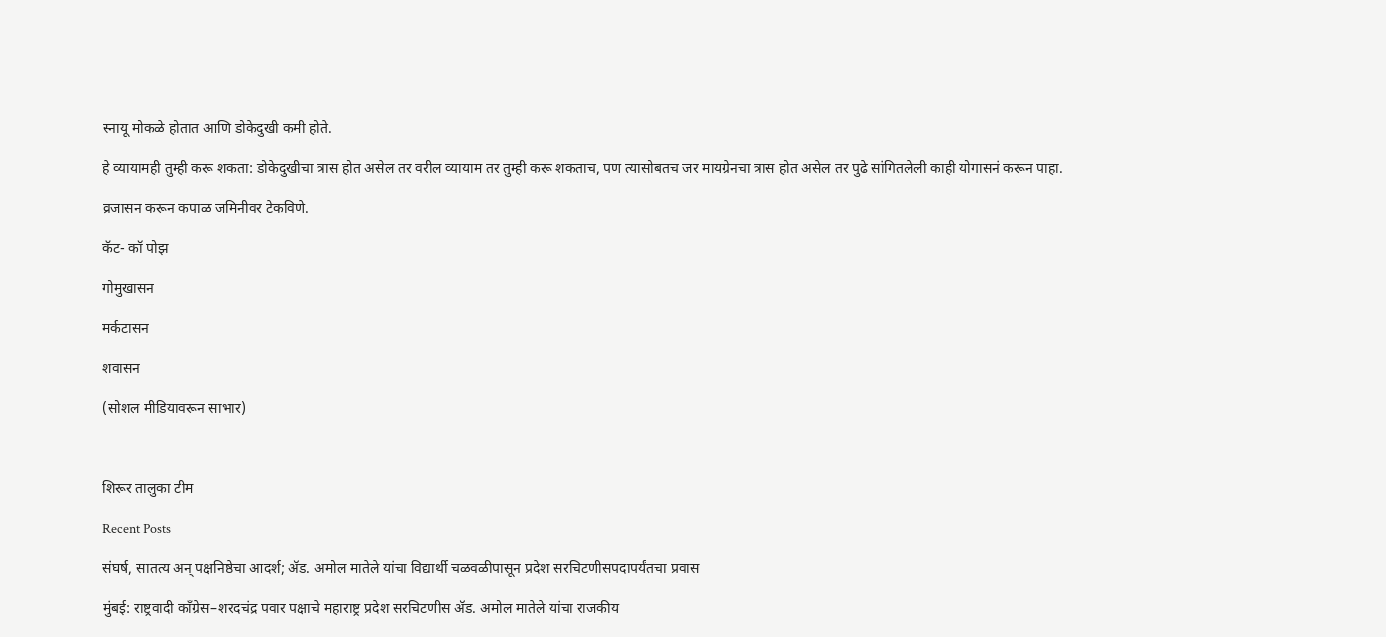स्नायू मोकळे होतात आणि डोकेदुखी कमी होते.

हे व्यायामही तुम्ही करू शकता: डोकेदुखीचा त्रास होत असेल तर वरील व्यायाम तर तुम्ही करू शकताच, पण त्यासोबतच जर मायग्रेनचा त्रास होत असेल तर पुढे सांगितलेली काही योगासनं करून पाहा.

व्रजासन करून कपाळ जमिनीवर टेकविणे.

कॅट- कॉ पोझ

गोमुखासन

मर्कटासन

शवासन

(सोशल मीडियावरून साभार)



शिरूर तालुका टीम

Recent Posts

संघर्ष, सातत्य अन् पक्षनिष्ठेचा आदर्श; ॲड. अमोल मातेले यांचा विद्यार्थी चळवळीपासून प्रदेश सरचिटणीसपदापर्यंतचा प्रवास

मुंबई: राष्ट्रवादी काँग्रेस–शरदचंद्र पवार पक्षाचे महाराष्ट्र प्रदेश सरचिटणीस ॲड. अमोल मातेले यांचा राजकीय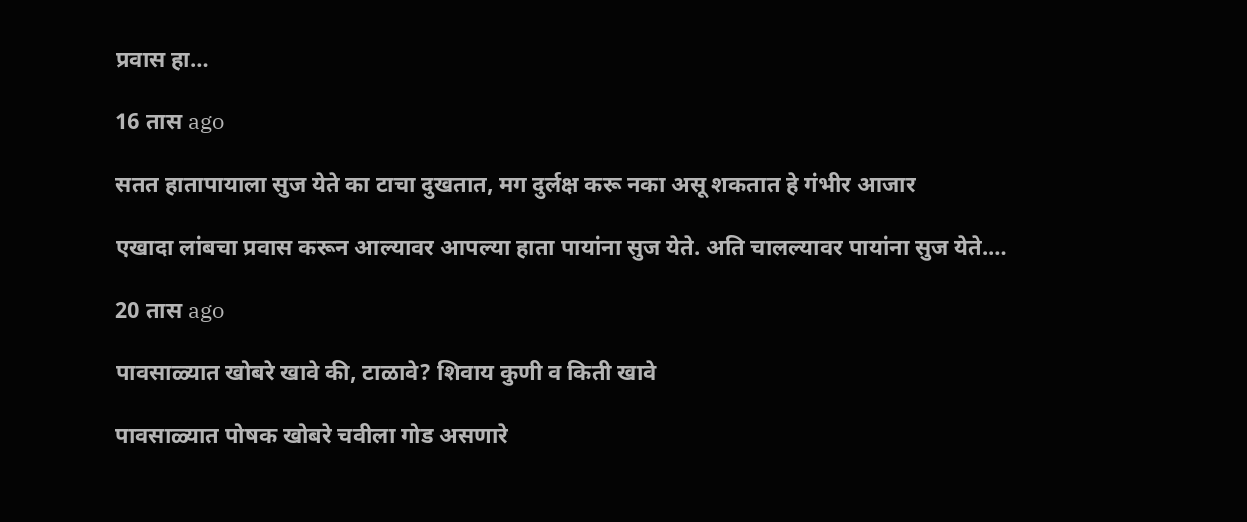प्रवास हा…

16 तास ago

सतत हातापायाला सुज येते का टाचा दुखतात, मग दुर्लक्ष करू नका असू शकतात हे गंभीर आजार

एखादा लांबचा प्रवास करून आल्यावर आपल्या हाता पायांना सुज येते. अति चालल्यावर पायांना सुज येते.…

20 तास ago

पावसाळ्यात खोबरे खावे की, टाळावे? शिवाय कुणी व किती खावे

पावसाळ्यात पोषक खोबरे चवीला गोड असणारे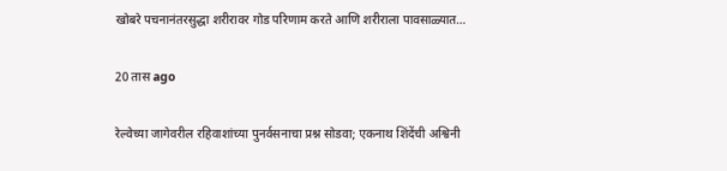खोबरे पचनानंतरसुद्धा शरीरावर गोड परिणाम करते आणि शरीराला पावसाळ्यात…

20 तास ago

रेल्वेच्या जागेवरील रहिवाशांच्या पुनर्वसनाचा प्रश्न सोडवा; एकनाथ शिंदेंची अश्विनी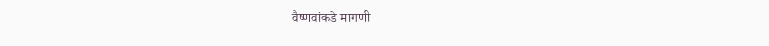वैष्णवांकडे मागणी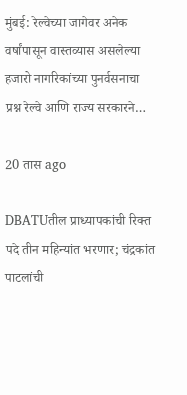मुंबई: रेल्वेच्या जागेवर अनेक वर्षांपासून वास्तव्यास असलेल्या हजारो नागरिकांच्या पुनर्वसनाचा प्रश्न रेल्वे आणि राज्य सरकारने…

20 तास ago

DBATUतील प्राध्यापकांची रिक्त पदे तीन महिन्यांत भरणार; चंद्रकांत पाटलांची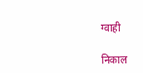ग्वाही

निकाल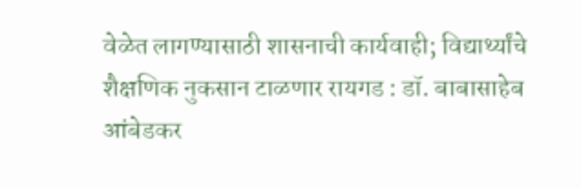वेळेत लागण्यासाठी शासनाची कार्यवाही; विद्यार्थ्यांचे शैक्षणिक नुकसान टाळणार रायगड : डॉ. बाबासाहेब आंबेडकर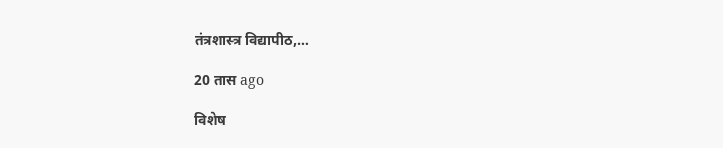तंत्रशास्त्र विद्यापीठ,…

20 तास ago

विशेष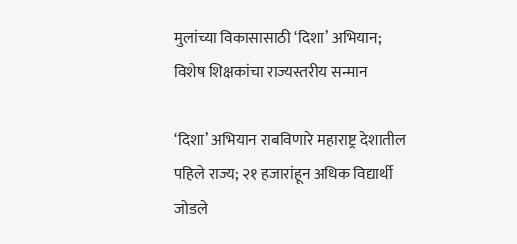मुलांच्या विकासासाठी ‘दिशा’ अभियान; विशेष शिक्षकांचा राज्यस्तरीय सन्मान

‘दिशा’ अभियान राबविणारे महाराष्ट्र देशातील पहिले राज्य; २१ हजारांहून अधिक विद्यार्थी जोडले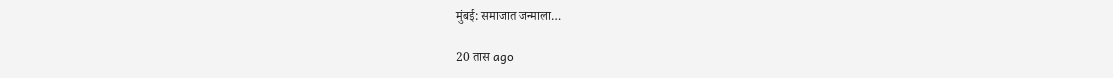मुंबई: समाजात जन्माला…

20 तास ago